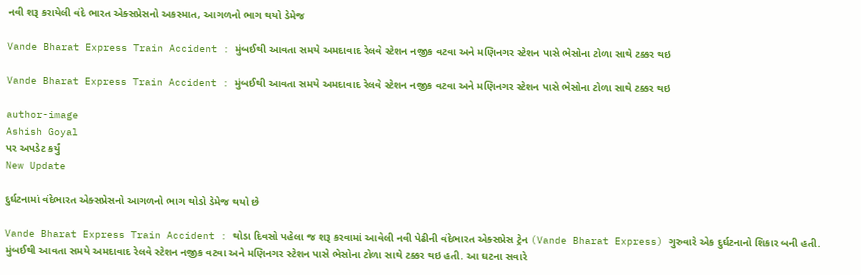નવી શરૂ કરાયેલી વંદે ભારત એક્સપ્રેસનો અકસ્માત, આગળનો ભાગ થયો ડેમેજ

Vande Bharat Express Train Accident : મુંબઈથી આવતા સમયે અમદાવાદ રેલવે સ્ટેશન નજીક વટવા અને મણિનગર સ્ટેશન પાસે ભેસોના ટોળા સાથે ટક્કર થઇ

Vande Bharat Express Train Accident : મુંબઈથી આવતા સમયે અમદાવાદ રેલવે સ્ટેશન નજીક વટવા અને મણિનગર સ્ટેશન પાસે ભેસોના ટોળા સાથે ટક્કર થઇ

author-image
Ashish Goyal
પર અપડેટ કર્યું
New Update

દુર્ઘટનામાં વંદેભારત એક્સપ્રેસનો આગળનો ભાગ થોડો ડેમેજ થયો છે

Vande Bharat Express Train Accident : થોડા દિવસો પહેલા જ શરૂ કરવામાં આવેલી નવી પેઢીની વંદેભારત એક્સપ્રેસ ટ્રેન (Vande Bharat Express) ગુરુવારે એક દુર્ઘટનાનો શિકાર બની હતી. મુંબઈથી આવતા સમયે અમદાવાદ રેલવે સ્ટેશન નજીક વટવા અને મણિનગર સ્ટેશન પાસે ભેસોના ટોળા સાથે ટક્કર થઇ હતી. આ ઘટના સવારે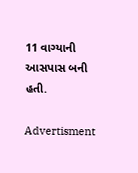11 વાગ્યાની આસપાસ બની હતી.

Advertisment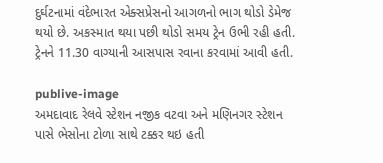દુર્ઘટનામાં વંદેભારત એક્સપ્રેસનો આગળનો ભાગ થોડો ડેમેજ થયો છે. અકસ્માત થયા પછી થોડો સમય ટ્રેન ઉભી રહી હતી. ટ્રેનને 11.30 વાગ્યાની આસપાસ રવાના કરવામાં આવી હતી.

publive-image
અમદાવાદ રેલવે સ્ટેશન નજીક વટવા અને મણિનગર સ્ટેશન પાસે ભેસોના ટોળા સાથે ટક્કર થઇ હતી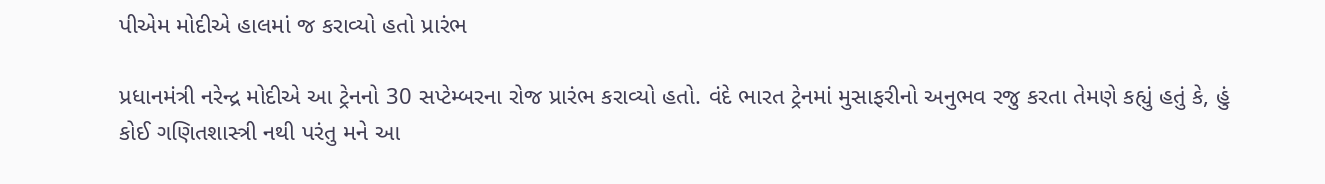પીએમ મોદીએ હાલમાં જ કરાવ્યો હતો પ્રારંભ

પ્રધાનમંત્રી નરેન્દ્ર મોદીએ આ ટ્રેનનો 30 સપ્ટેમ્બરના રોજ પ્રારંભ કરાવ્યો હતો. વંદે ભારત ટ્રેનમાં મુસાફરીનો અનુભવ રજુ કરતા તેમણે કહ્યું હતું કે, હું કોઈ ગણિતશાસ્ત્રી નથી પરંતુ મને આ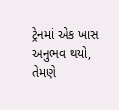ટ્રેનમાં એક ખાસ અનુભવ થયો, તેમણે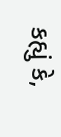કહ્યું કે,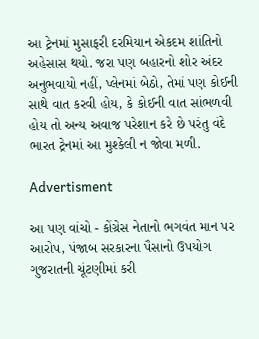આ ટ્રેનમાં મુસાફરી દરમિયાન એકદમ શાંતિનો અહેસાસ થયો. જરા પણ બહારનો શોર અંદર અનુભવાયો નહીં, પ્લેનમાં બેઠો, તેમાં પણ કોઈની સાથે વાત કરવી હોય, કે કોઈની વાત સાંભળવી હોય તો અન્ય અવાજ પરેશાન કરે છે પરંતુ વંદે ભારત ટ્રેનમાં આ મુશ્કેલી ન જોવા મળી.

Advertisment

આ પણ વાંચો - કોંગ્રેસ નેતાનો ભગવંત માન પર આરોપ, પંજાબ સરકારના પૈસાનો ઉપયોગ ગુજરાતની ચૂંટણીમાં કરી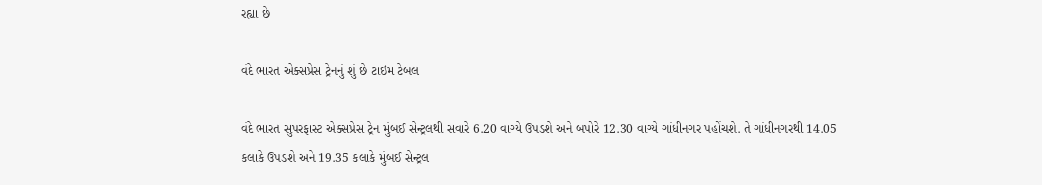રહ્યા છે

વંદે ભારત એક્સપ્રેસ ટ્રેનનું શું છે ટાઇમ ટેબલ

વંદે ભારત સુપરફાસ્ટ એક્સપ્રેસ ટ્રેન મુંબઈ સેન્ટ્રલથી સવારે 6.20 વાગ્યે ઉપડશે અને બપોરે 12.30 વાગ્યે ગાંધીનગર પહોંચશે. તે ગાંધીનગરથી 14.05 કલાકે ઉપડશે અને 19.35 કલાકે મુંબઈ સેન્ટ્રલ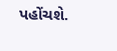પહોંચશે.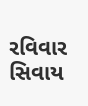રવિવાર સિવાય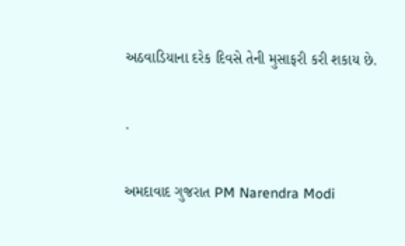અઠવાડિયાના દરેક દિવસે તેની મુસાફરી કરી શકાય છે.

.

અમદાવાદ ગુજરાત PM Narendra Modi